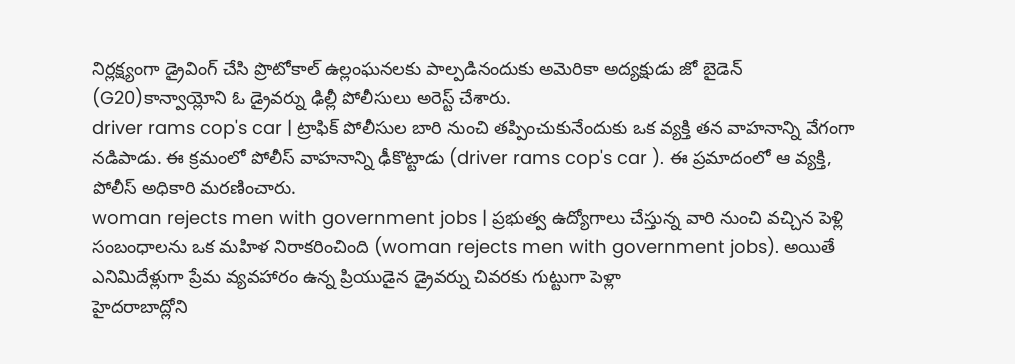నిర్లక్ష్యంగా డ్రైవింగ్ చేసి ప్రొటోకాల్ ఉల్లంఘనలకు పాల్పడినందుకు అమెరికా అద్యక్షుడు జో బైడెన్ (G20)కాన్వాయ్లోని ఓ డ్రైవర్ను ఢిల్లీ పోలీసులు అరెస్ట్ చేశారు.
driver rams cop's car | ట్రాఫిక్ పోలీసుల బారి నుంచి తప్పించుకునేందుకు ఒక వ్యక్తి తన వాహనాన్ని వేగంగా నడిపాడు. ఈ క్రమంలో పోలీస్ వాహనాన్ని ఢీకొట్టాడు (driver rams cop's car ). ఈ ప్రమాదంలో ఆ వ్యక్తి, పోలీస్ అధికారి మరణించారు.
woman rejects men with government jobs | ప్రభుత్వ ఉద్యోగాలు చేస్తున్న వారి నుంచి వచ్చిన పెళ్లి సంబంధాలను ఒక మహిళ నిరాకరించింది (woman rejects men with government jobs). అయితే ఎనిమిదేళ్లుగా ప్రేమ వ్యవహారం ఉన్న ప్రియుడైన డ్రైవర్ను చివరకు గుట్టుగా పెళ్లా
హైదరాబాద్లోని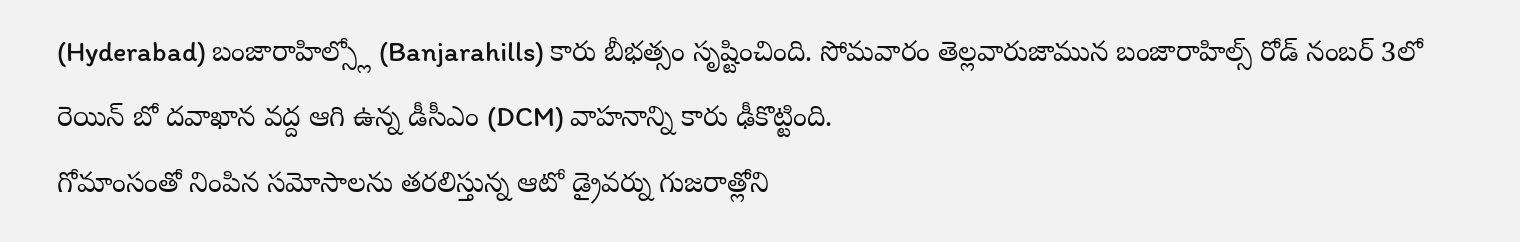(Hyderabad) బంజారాహిల్స్లో (Banjarahills) కారు బీభత్సం సృష్టించింది. సోమవారం తెల్లవారుజామున బంజారాహిల్స్ రోడ్ నంబర్ 3లో రెయిన్ బో దవాఖాన వద్ద ఆగి ఉన్న డీసీఎం (DCM) వాహనాన్ని కారు ఢీకొట్టింది.
గోమాంసంతో నింపిన సమోసాలను తరలిస్తున్న ఆటో డ్రైవర్ను గుజరాత్లోని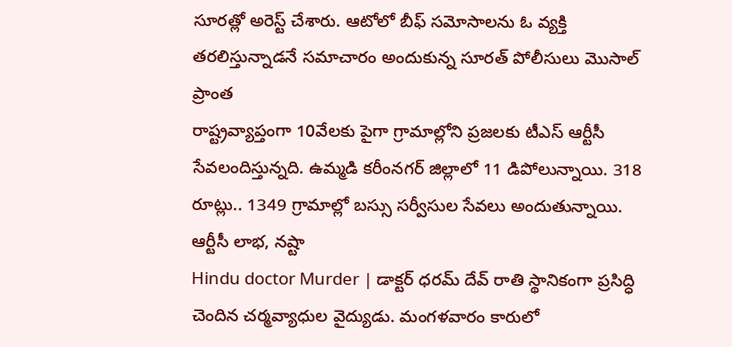సూరత్లో అరెస్ట్ చేశారు. ఆటోలో బీఫ్ సమోసాలను ఓ వ్యక్తి తరలిస్తున్నాడనే సమాచారం అందుకున్న సూరత్ పోలీసులు మొసాల్ ప్రాంత
రాష్ట్రవ్యాప్తంగా 10వేలకు పైగా గ్రామాల్లోని ప్రజలకు టీఎస్ ఆర్టీసీ సేవలందిస్తున్నది. ఉమ్మడి కరీంనగర్ జిల్లాలో 11 డిపోలున్నాయి. 318 రూట్లు.. 1349 గ్రామాల్లో బస్సు సర్వీసుల సేవలు అందుతున్నాయి. ఆర్టీసీ లాభ, నష్టా
Hindu doctor Murder | డాక్టర్ ధరమ్ దేవ్ రాతి స్థానికంగా ప్రసిద్ధి చెందిన చర్మవ్యాధుల వైద్యుడు. మంగళవారం కారులో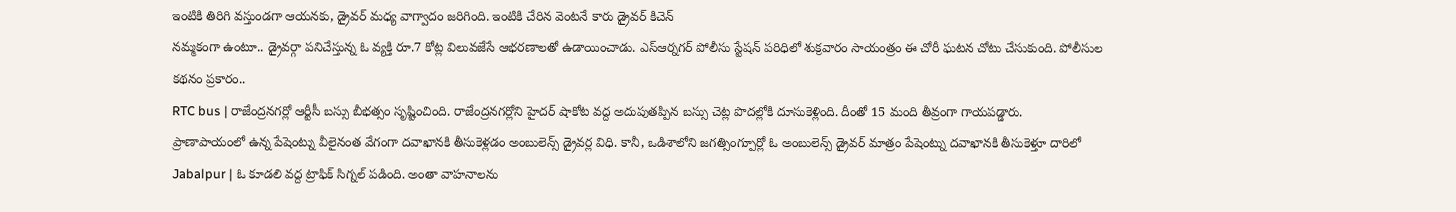ఇంటికి తిరిగి వస్తుండగా ఆయనకు, డ్రైవర్ మధ్య వాగ్వాదం జరిగింది. ఇంటికి చేరిన వెంటనే కారు డ్రైవర్ కిచెన్
నమ్మకంగా ఉంటూ.. డ్రైవర్గా పనిచేస్తున్న ఓ వ్యక్తి రూ.7 కోట్ల విలువజేసే ఆభరణాలతో ఉడాయించాడు. ఎస్ఆర్నగర్ పోలీసు స్టేషన్ పరిధిలో శుక్రవారం సాయంత్రం ఈ చోరీ ఘటన చోటు చేసుకుంది. పోలీసుల కథనం ప్రకారం..
RTC bus | రాజేంద్రనగర్లో ఆర్టీసీ బస్సు బీభత్సం సృష్టించింది. రాజేంద్రనగర్లోని హైదర్ షాకోట వద్ద అదుపుతప్పిన బస్సు చెట్ల పొదల్లోకి దూసుకెళ్లింది. దీంతో 15 మంది తీవ్రంగా గాయపడ్డారు.
ప్రాణాపాయంలో ఉన్న పేషెంట్ను వీలైనంత వేగంగా దవాఖానకి తీసుకెళ్లడం అంబులెన్స్ డ్రైవర్ల విధి. కానీ, ఒడిశాలోని జగత్సింగ్పూర్లో ఓ అంబులెన్స్ డ్రైవర్ మాత్రం పేషెంట్ను దవాఖానకి తీసుకెళ్తూ దారిలో
Jabalpur | ఓ కూడలి వద్ద ట్రాఫిక్ సిగ్నల్ పడింది. అంతా వాహనాలను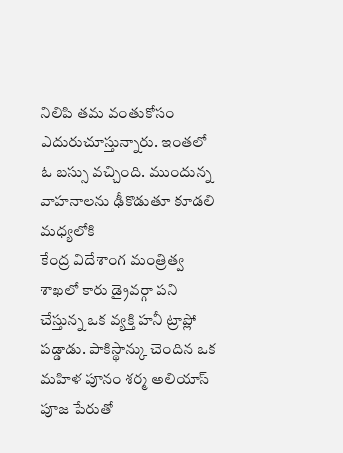నిలిపి తమ వంతుకోసం ఎదురుచూస్తున్నారు. ఇంతలో ఓ బస్సు వచ్చింది. ముందున్న వాహనాలను ఢీకొడుతూ కూడలి మధ్యలోకి
కేంద్ర విదేశాంగ మంత్రిత్వ శాఖలో కారు డ్రైవర్గా పని చేస్తున్న ఒక వ్యక్తి హనీ ట్రాప్లో పడ్డాడు. పాకిస్థాన్కు చెందిన ఒక మహిళ పూనం శర్మ అలియాస్ పూజ పేరుతో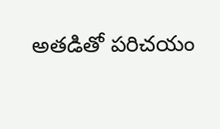అతడితో పరిచయం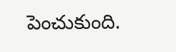పెంచుకుంది.